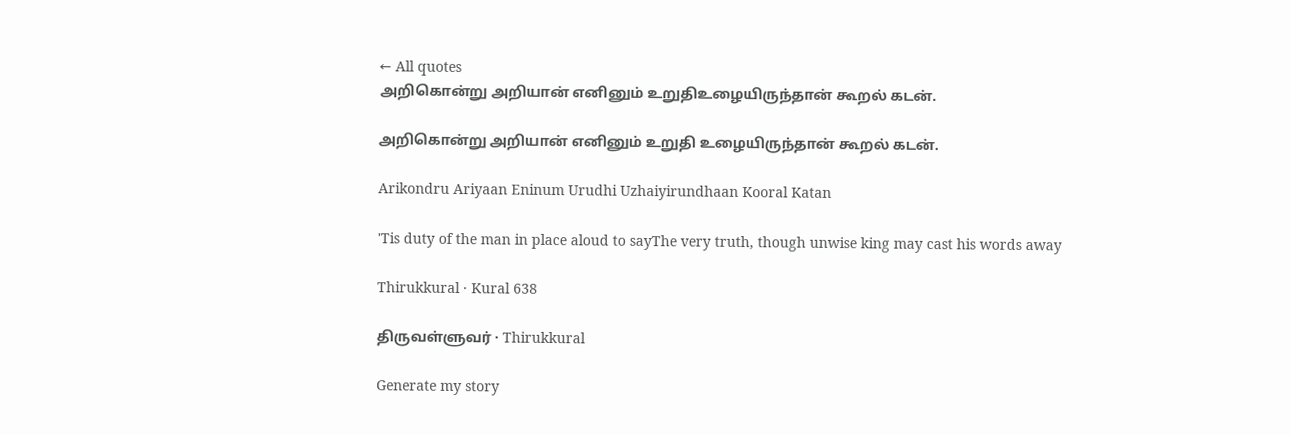← All quotes
அறிகொன்று அறியான் எனினும் உறுதிஉழையிருந்தான் கூறல் கடன்.

அறிகொன்று அறியான் எனினும் உறுதி உழையிருந்தான் கூறல் கடன்.

Arikondru Ariyaan Eninum Urudhi Uzhaiyirundhaan Kooral Katan

'Tis duty of the man in place aloud to sayThe very truth, though unwise king may cast his words away

Thirukkural · Kural 638

திருவள்ளுவர் · Thirukkural

Generate my story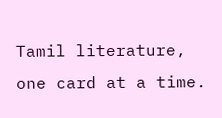Tamil literature, one card at a time.